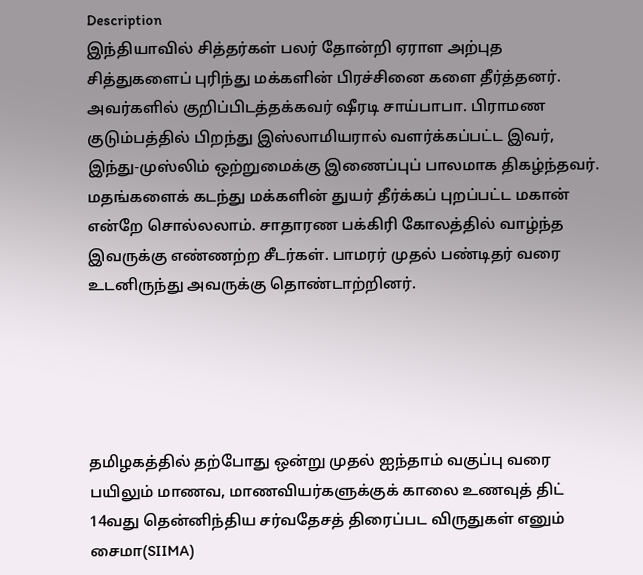Description
இந்தியாவில் சித்தர்கள் பலர் தோன்றி ஏராள அற்புத சித்துகளைப் புரிந்து மக்களின் பிரச்சினை களை தீர்த்தனர். அவர்களில் குறிப்பிடத்தக்கவர் ஷீரடி சாய்பாபா. பிராமண குடும்பத்தில் பிறந்து இஸ்லாமியரால் வளர்க்கப்பட்ட இவர், இந்து-முஸ்லிம் ஒற்றுமைக்கு இணைப்புப் பாலமாக திகழ்ந்தவர். மதங்களைக் கடந்து மக்களின் துயர் தீர்க்கப் புறப்பட்ட மகான் என்றே சொல்லலாம். சாதாரண பக்கிரி கோலத்தில் வாழ்ந்த இவருக்கு எண்ணற்ற சீடர்கள். பாமரர் முதல் பண்டிதர் வரை உடனிருந்து அவருக்கு தொண்டாற்றினர்.





தமிழகத்தில் தற்போது ஒன்று முதல் ஐந்தாம் வகுப்பு வரை பயிலும் மாணவ, மாணவியர்களுக்குக் காலை உணவுத் திட்
14வது தென்னிந்திய சர்வதேசத் திரைப்பட விருதுகள் எனும் சைமா(SIIMA)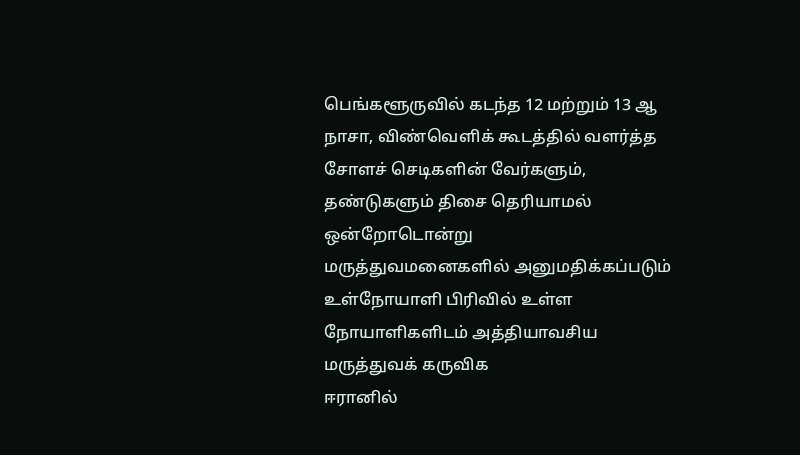பெங்களூருவில் கடந்த 12 மற்றும் 13 ஆ
நாசா, விண்வெளிக் கூடத்தில் வளர்த்த சோளச் செடிகளின் வேர்களும், தண்டுகளும் திசை தெரியாமல் ஒன்றோடொன்று
மருத்துவமனைகளில் அனுமதிக்கப்படும் உள்நோயாளி பிரிவில் உள்ள நோயாளிகளிடம் அத்தியாவசிய மருத்துவக் கருவிக
ஈரானில்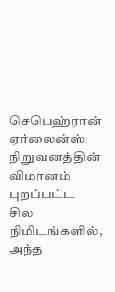செபெஹ்ரான் ஏர்லைன்ஸ் நிறுவனத்தின் விமானம் புறப்பட்ட சில நிமிடங்களில், அந்த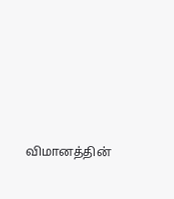விமானத்தின்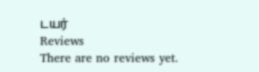டயர்
Reviews
There are no reviews yet.